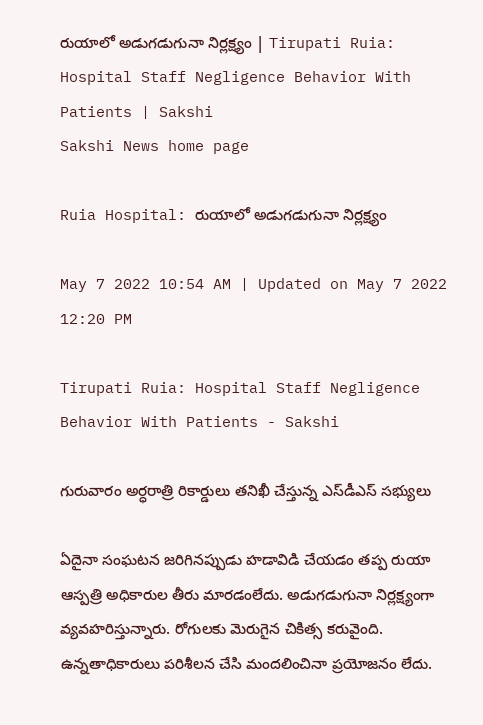రుయాలో అడుగడుగునా నిర్లక్ష్యం | Tirupati Ruia: Hospital Staff Negligence Behavior With Patients | Sakshi
Sakshi News home page

Ruia Hospital: రుయాలో అడుగడుగునా నిర్లక్ష్యం

May 7 2022 10:54 AM | Updated on May 7 2022 12:20 PM

Tirupati Ruia: Hospital Staff Negligence Behavior With Patients - Sakshi

గురువారం అర్ధరాత్రి రికార్డులు తనిఖీ చేస్తున్న ఎస్‌డీఎస్‌ సభ్యులు

ఏదైనా సంఘటన జరిగినప్పుడు హడావిడి చేయడం తప్ప రుయా ఆస్పత్రి అధికారుల తీరు మారడంలేదు. అడుగడుగునా నిర్లక్ష్యంగా వ్యవహరిస్తున్నారు. రోగులకు మెరుగైన చికిత్స కరువైంది. ఉన్నతాధికారులు పరిశీలన చేసి మందలించినా ప్రయోజనం లేదు.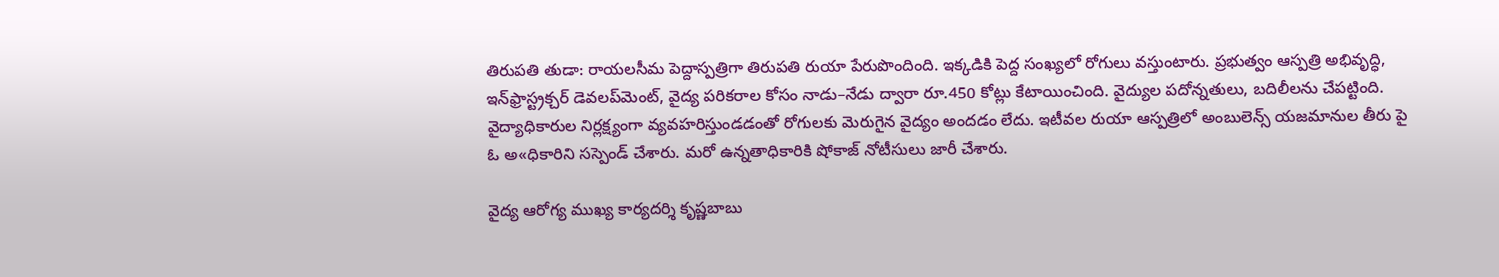తిరుపతి తుడా: రాయలసీమ పెద్దాస్పత్రిగా తిరుపతి రుయా పేరుపొందింది. ఇక్కడికి పెద్ద సంఖ్యలో రోగులు వస్తుంటారు. ప్రభుత్వం ఆస్పత్రి అభివృద్ధి, ఇన్‌ఫ్రాస్ట్రక్చర్‌ డెవలప్‌మెంట్, వైద్య పరికరాల కోసం నాడు–నేడు ద్వారా రూ.450 కోట్లు కేటాయించింది. వైద్యుల పదోన్నతులు, బదిలీలను చేపట్టింది. వైద్యాధికారుల నిర్లక్ష్యంగా వ్యవహరిస్తుండడంతో రోగులకు మెరుగైన వైద్యం అందడం లేదు. ఇటీవల రుయా ఆస్పత్రిలో అంబులెన్స్‌ యజమానుల తీరు పై ఓ అ«ధికారిని సస్పెండ్‌ చేశారు. మరో ఉన్నతాధికారికి షోకాజ్‌ నోటీసులు జారీ చేశారు.

వైద్య ఆరోగ్య ముఖ్య కార్యదర్శి కృష్ణబాబు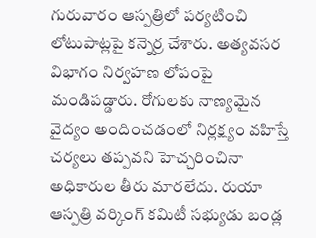గురువారం ఆస్పత్రిలో పర్యటించి లోటుపాట్లపై కన్నెర్ర చేశారు. అత్యవసర విభాగం నిర్వహణ లోపంపై మండిపడ్డారు. రోగులకు నాణ్యమైన వైద్యం అందించడంలో నిర్లక్ష్యం వహిస్తే చర్యలు తప్పవని హెచ్చరించినా అధికారుల తీరు మారలేదు. రుయా ఆస్పత్రి వర్కింగ్‌ కమిటీ సభ్యుడు బండ్ల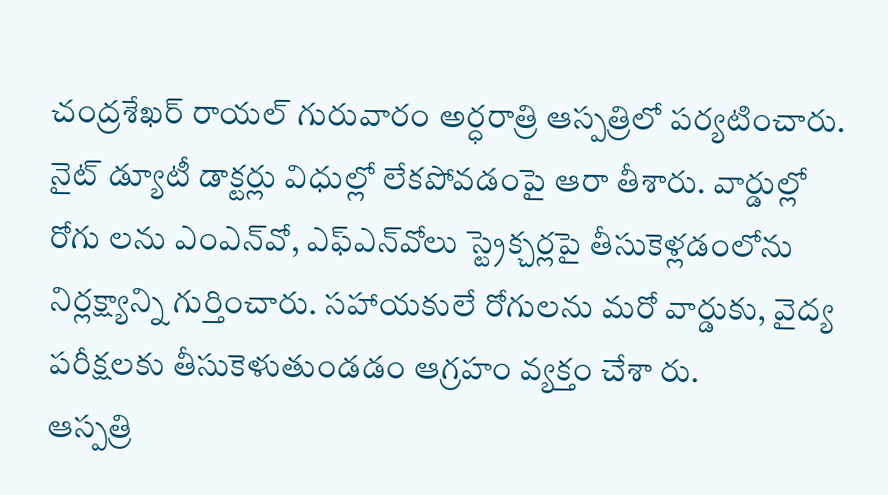చంద్రశేఖర్‌ రాయల్‌ గురువారం అర్ధరాత్రి ఆస్పత్రిలో పర్యటించారు. నైట్‌ డ్యూటీ డాక్టర్లు విధుల్లో లేకపోవడంపై ఆరా తీశారు. వార్డుల్లో రోగు లను ఎంఎన్‌వో, ఎఫ్‌ఎన్‌వోలు స్ట్రెక్చర్లపై తీసుకెళ్లడంలోను నిర్లక్ష్యాన్ని గుర్తించారు. సహాయకులే రోగులను మరో వార్డుకు, వైద్య పరీక్షలకు తీసుకెళుతుండడం ఆగ్రహం వ్యక్తం చేశా రు.
ఆస్పత్రి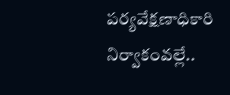పర్యవేక్షణాధికారి నిర్వాకంవల్లే..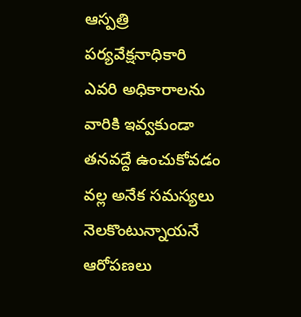ఆస్పత్రి పర్యవేక్షనాధికారి ఎవరి అధికారాలను వారికి ఇవ్వకుండా తనవద్దే ఉంచుకోవడం వల్ల అనేక సమస్యలు నెలకొంటున్నాయనే ఆరోపణలు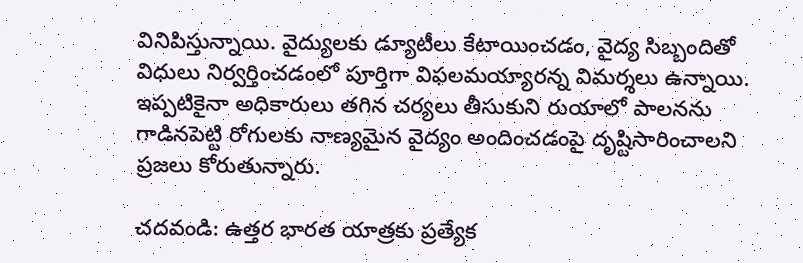వినిపిస్తున్నాయి. వైద్యులకు డ్యూటీలు కేటాయించడం, వైద్య సిబ్బందితో విధులు నిర్వర్తించడంలో పూర్తిగా విఫలమయ్యారన్న విమర్శలు ఉన్నాయి. ఇప్పటికైనా అధికారులు తగిన చర్యలు తీసుకుని రుయాలో పాలనను గాడినపెట్టి రోగులకు నాణ్యమైన వైద్యం అందించడంపై దృష్టిసారించాలని ప్రజలు కోరుతున్నారు.

చదవండి: ఉత్తర భారత యాత్రకు ప్రత్యేక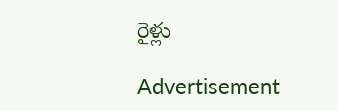రైళ్లు

Advertisement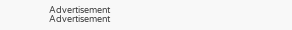Advertisement
Advertisement